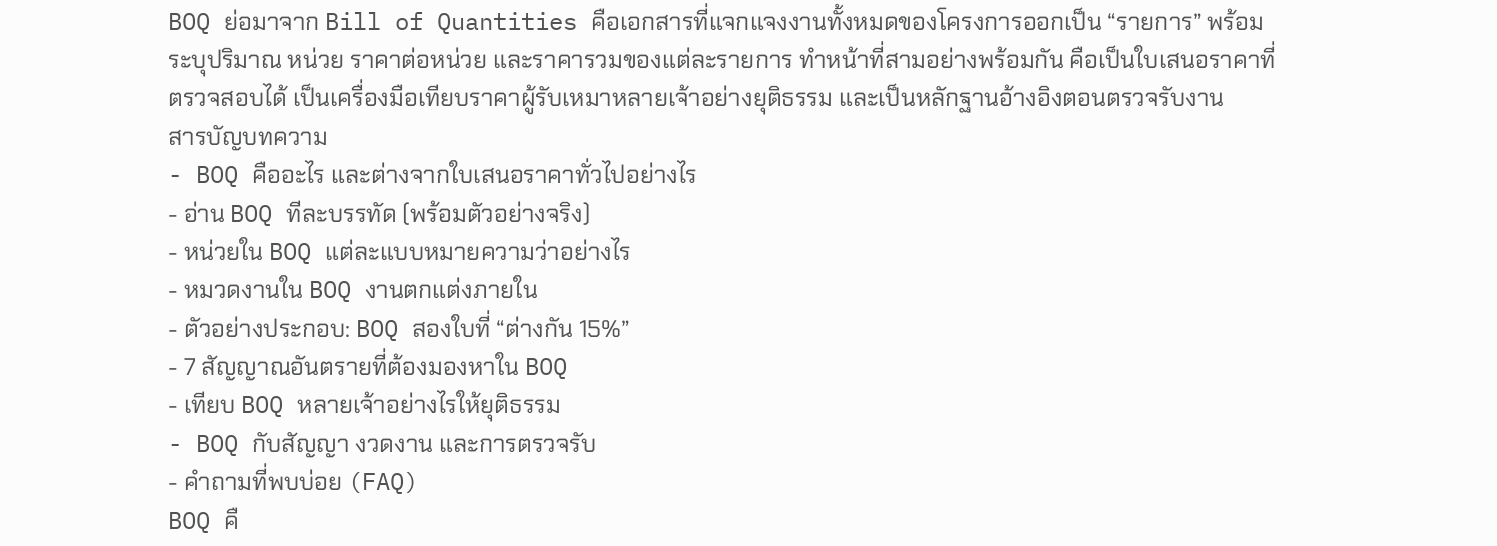BOQ ย่อมาจาก Bill of Quantities คือเอกสารที่แจกแจงงานทั้งหมดของโครงการออกเป็น “รายการ” พร้อมระบุปริมาณ หน่วย ราคาต่อหน่วย และราคารวมของแต่ละรายการ ทำหน้าที่สามอย่างพร้อมกัน คือเป็นใบเสนอราคาที่ตรวจสอบได้ เป็นเครื่องมือเทียบราคาผู้รับเหมาหลายเจ้าอย่างยุติธรรม และเป็นหลักฐานอ้างอิงตอนตรวจรับงาน
สารบัญบทความ
- BOQ คืออะไร และต่างจากใบเสนอราคาทั่วไปอย่างไร
- อ่าน BOQ ทีละบรรทัด (พร้อมตัวอย่างจริง)
- หน่วยใน BOQ แต่ละแบบหมายความว่าอย่างไร
- หมวดงานใน BOQ งานตกแต่งภายใน
- ตัวอย่างประกอบ: BOQ สองใบที่ “ต่างกัน 15%”
- 7 สัญญาณอันตรายที่ต้องมองหาใน BOQ
- เทียบ BOQ หลายเจ้าอย่างไรให้ยุติธรรม
- BOQ กับสัญญา งวดงาน และการตรวจรับ
- คำถามที่พบบ่อย (FAQ)
BOQ คื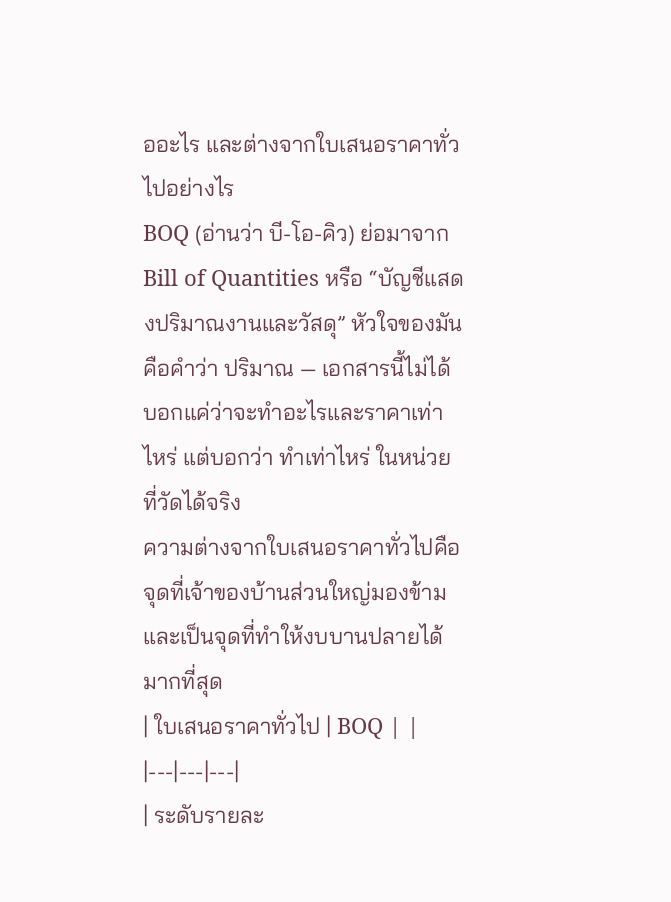ออะไร และต่างจากใบเสนอราคาทั่วไปอย่างไร
BOQ (อ่านว่า บี-โอ-คิว) ย่อมาจาก Bill of Quantities หรือ “บัญชีแสดงปริมาณงานและวัสดุ” หัวใจของมันคือคำว่า ปริมาณ — เอกสารนี้ไม่ได้บอกแค่ว่าจะทำอะไรและราคาเท่าไหร่ แต่บอกว่า ทำเท่าไหร่ ในหน่วยที่วัดได้จริง
ความต่างจากใบเสนอราคาทั่วไปคือจุดที่เจ้าของบ้านส่วนใหญ่มองข้าม และเป็นจุดที่ทำให้งบบานปลายได้มากที่สุด
| ใบเสนอราคาทั่วไป | BOQ | |
|---|---|---|
| ระดับรายละ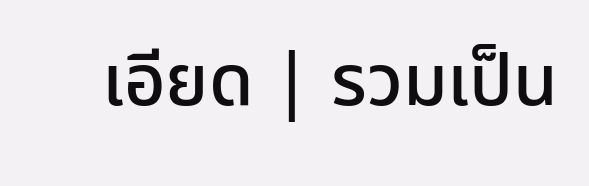เอียด | รวมเป็น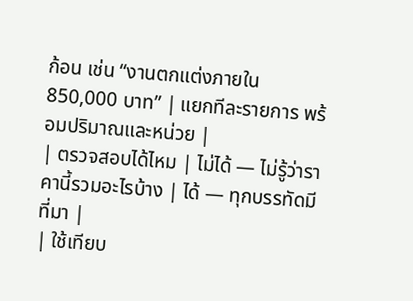ก้อน เช่น “งานตกแต่งภายใน 850,000 บาท” | แยกทีละรายการ พร้อมปริมาณและหน่วย |
| ตรวจสอบได้ไหม | ไม่ได้ — ไม่รู้ว่าราคานี้รวมอะไรบ้าง | ได้ — ทุกบรรทัดมีที่มา |
| ใช้เทียบ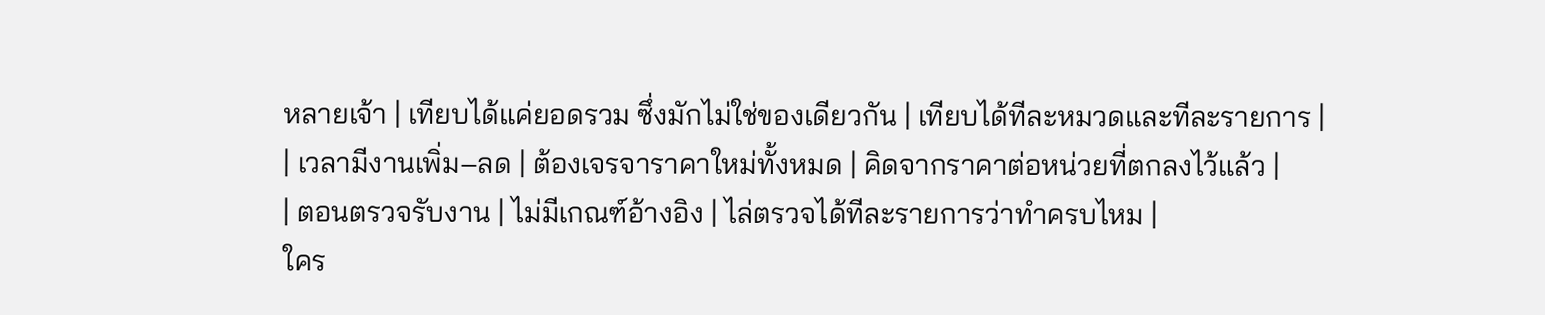หลายเจ้า | เทียบได้แค่ยอดรวม ซึ่งมักไม่ใช่ของเดียวกัน | เทียบได้ทีละหมวดและทีละรายการ |
| เวลามีงานเพิ่ม–ลด | ต้องเจรจาราคาใหม่ทั้งหมด | คิดจากราคาต่อหน่วยที่ตกลงไว้แล้ว |
| ตอนตรวจรับงาน | ไม่มีเกณฑ์อ้างอิง | ไล่ตรวจได้ทีละรายการว่าทำครบไหม |
ใคร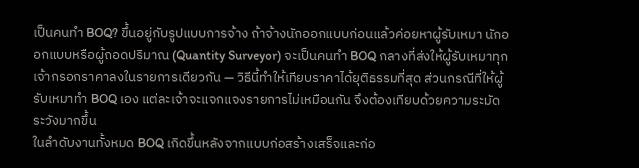เป็นคนทำ BOQ? ขึ้นอยู่กับรูปแบบการจ้าง ถ้าจ้างนักออกแบบก่อนแล้วค่อยหาผู้รับเหมา นักออกแบบหรือผู้ถอดปริมาณ (Quantity Surveyor) จะเป็นคนทำ BOQ กลางที่ส่งให้ผู้รับเหมาทุกเจ้ากรอกราคาลงในรายการเดียวกัน — วิธีนี้ทำให้เทียบราคาได้ยุติธรรมที่สุด ส่วนกรณีที่ให้ผู้รับเหมาทำ BOQ เอง แต่ละเจ้าจะแจกแจงรายการไม่เหมือนกัน จึงต้องเทียบด้วยความระมัดระวังมากขึ้น
ในลำดับงานทั้งหมด BOQ เกิดขึ้นหลังจากแบบก่อสร้างเสร็จและก่อ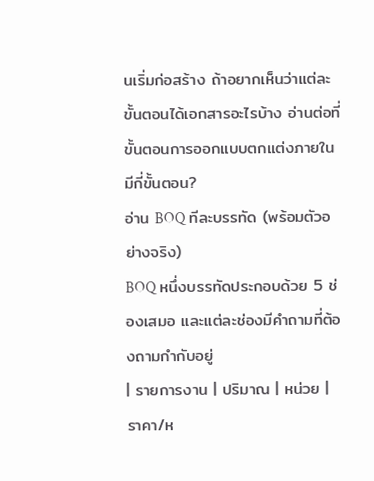นเริ่มก่อสร้าง ถ้าอยากเห็นว่าแต่ละขั้นตอนได้เอกสารอะไรบ้าง อ่านต่อที่ ขั้นตอนการออกแบบตกแต่งภายใน มีกี่ขั้นตอน?
อ่าน BOQ ทีละบรรทัด (พร้อมตัวอย่างจริง)
BOQ หนึ่งบรรทัดประกอบด้วย 5 ช่องเสมอ และแต่ละช่องมีคำถามที่ต้องถามกำกับอยู่
| รายการงาน | ปริมาณ | หน่วย | ราคา/ห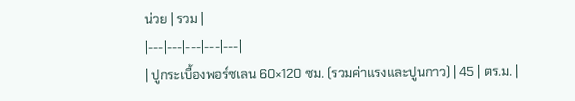น่วย | รวม |
|---|---|---|---|---|
| ปูกระเบื้องพอร์ซเลน 60×120 ซม. (รวมค่าแรงและปูนกาว) | 45 | ตร.ม. |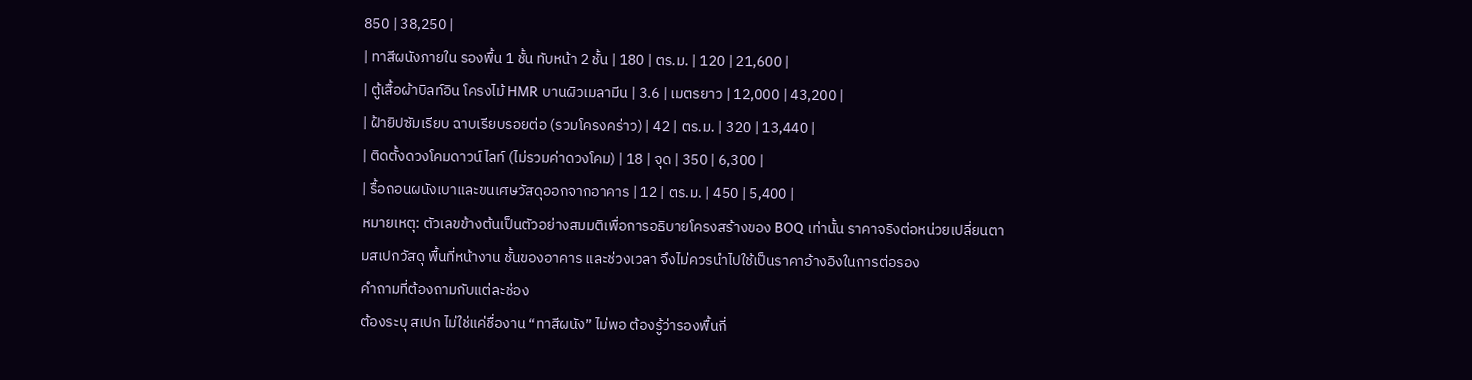850 | 38,250 |
| ทาสีผนังภายใน รองพื้น 1 ชั้น ทับหน้า 2 ชั้น | 180 | ตร.ม. | 120 | 21,600 |
| ตู้เสื้อผ้าบิลท์อิน โครงไม้ HMR บานผิวเมลามีน | 3.6 | เมตรยาว | 12,000 | 43,200 |
| ฝ้ายิปซัมเรียบ ฉาบเรียบรอยต่อ (รวมโครงคร่าว) | 42 | ตร.ม. | 320 | 13,440 |
| ติดตั้งดวงโคมดาวน์ไลท์ (ไม่รวมค่าดวงโคม) | 18 | จุด | 350 | 6,300 |
| รื้อถอนผนังเบาและขนเศษวัสดุออกจากอาคาร | 12 | ตร.ม. | 450 | 5,400 |
หมายเหตุ: ตัวเลขข้างต้นเป็นตัวอย่างสมมติเพื่อการอธิบายโครงสร้างของ BOQ เท่านั้น ราคาจริงต่อหน่วยเปลี่ยนตามสเปกวัสดุ พื้นที่หน้างาน ชั้นของอาคาร และช่วงเวลา จึงไม่ควรนำไปใช้เป็นราคาอ้างอิงในการต่อรอง
คำถามที่ต้องถามกับแต่ละช่อง
ต้องระบุ สเปก ไม่ใช่แค่ชื่องาน “ทาสีผนัง” ไม่พอ ต้องรู้ว่ารองพื้นกี่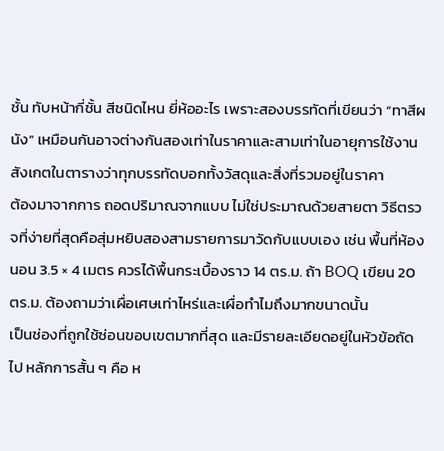ชั้น ทับหน้ากี่ชั้น สีชนิดไหน ยี่ห้ออะไร เพราะสองบรรทัดที่เขียนว่า “ทาสีผนัง” เหมือนกันอาจต่างกันสองเท่าในราคาและสามเท่าในอายุการใช้งาน สังเกตในตารางว่าทุกบรรทัดบอกทั้งวัสดุและสิ่งที่รวมอยู่ในราคา
ต้องมาจากการ ถอดปริมาณจากแบบ ไม่ใช่ประมาณด้วยสายตา วิธีตรวจที่ง่ายที่สุดคือสุ่มหยิบสองสามรายการมาวัดกับแบบเอง เช่น พื้นที่ห้องนอน 3.5 × 4 เมตร ควรได้พื้นกระเบื้องราว 14 ตร.ม. ถ้า BOQ เขียน 20 ตร.ม. ต้องถามว่าเผื่อเศษเท่าไหร่และเผื่อทำไมถึงมากขนาดนั้น
เป็นช่องที่ถูกใช้ซ่อนขอบเขตมากที่สุด และมีรายละเอียดอยู่ในหัวข้อถัดไป หลักการสั้น ๆ คือ ห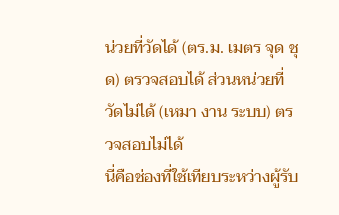น่วยที่วัดได้ (ตร.ม. เมตร จุด ชุด) ตรวจสอบได้ ส่วนหน่วยที่วัดไม่ได้ (เหมา งาน ระบบ) ตรวจสอบไม่ได้
นี่คือช่องที่ใช้เทียบระหว่างผู้รับ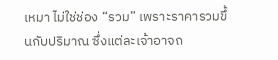เหมา ไม่ใช่ช่อง “รวม” เพราะราคารวมขึ้นกับปริมาณ ซึ่งแต่ละเจ้าอาจถ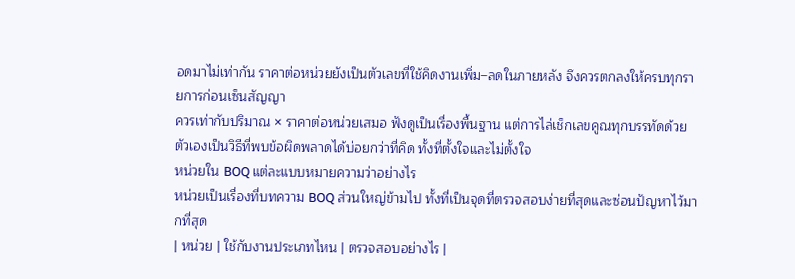อดมาไม่เท่ากัน ราคาต่อหน่วยยังเป็นตัวเลขที่ใช้คิดงานเพิ่ม–ลดในภายหลัง จึงควรตกลงให้ครบทุกรายการก่อนเซ็นสัญญา
ควรเท่ากับปริมาณ × ราคาต่อหน่วยเสมอ ฟังดูเป็นเรื่องพื้นฐาน แต่การไล่เช็กเลขคูณทุกบรรทัดด้วยตัวเองเป็นวิธีที่พบข้อผิดพลาดได้บ่อยกว่าที่คิด ทั้งที่ตั้งใจและไม่ตั้งใจ
หน่วยใน BOQ แต่ละแบบหมายความว่าอย่างไร
หน่วยเป็นเรื่องที่บทความ BOQ ส่วนใหญ่ข้ามไป ทั้งที่เป็นจุดที่ตรวจสอบง่ายที่สุดและซ่อนปัญหาไว้มากที่สุด
| หน่วย | ใช้กับงานประเภทไหน | ตรวจสอบอย่างไร |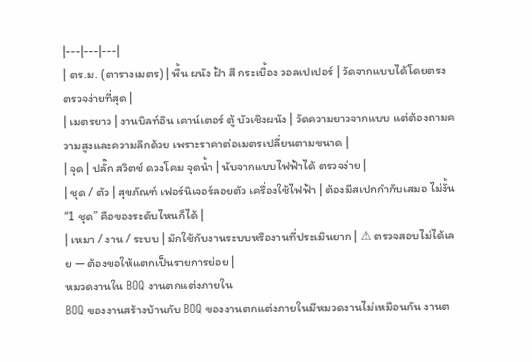|---|---|---|
| ตร.ม. (ตารางเมตร) | พื้น ผนัง ฝ้า สี กระเบื้อง วอลเปเปอร์ | วัดจากแบบได้โดยตรง ตรวจง่ายที่สุด |
| เมตรยาว | งานบิลท์อิน เคาน์เตอร์ ตู้ บัวเชิงผนัง | วัดความยาวจากแบบ แต่ต้องถามความสูงและความลึกด้วย เพราะราคาต่อเมตรเปลี่ยนตามขนาด |
| จุด | ปลั๊ก สวิตช์ ดวงโคม จุดน้ำ | นับจากแบบไฟฟ้าได้ ตรวจง่าย |
| ชุด / ตัว | สุขภัณฑ์ เฟอร์นิเจอร์ลอยตัว เครื่องใช้ไฟฟ้า | ต้องมีสเปกกำกับเสมอ ไม่งั้น “1 ชุด” คือของระดับไหนก็ได้ |
| เหมา / งาน / ระบบ | มักใช้กับงานระบบหรืองานที่ประเมินยาก | ⚠ ตรวจสอบไม่ได้เลย — ต้องขอให้แตกเป็นรายการย่อย |
หมวดงานใน BOQ งานตกแต่งภายใน
BOQ ของงานสร้างบ้านกับ BOQ ของงานตกแต่งภายในมีหมวดงานไม่เหมือนกัน งานต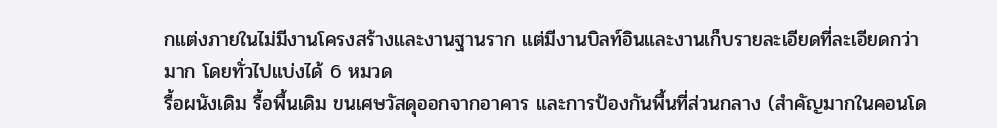กแต่งภายในไม่มีงานโครงสร้างและงานฐานราก แต่มีงานบิลท์อินและงานเก็บรายละเอียดที่ละเอียดกว่ามาก โดยทั่วไปแบ่งได้ 6 หมวด
รื้อผนังเดิม รื้อพื้นเดิม ขนเศษวัสดุออกจากอาคาร และการป้องกันพื้นที่ส่วนกลาง (สำคัญมากในคอนโด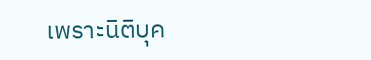เพราะนิติบุค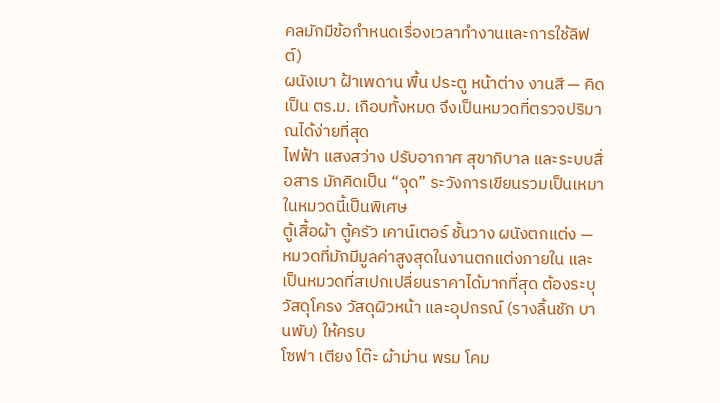คลมักมีข้อกำหนดเรื่องเวลาทำงานและการใช้ลิฟต์)
ผนังเบา ฝ้าเพดาน พื้น ประตู หน้าต่าง งานสี — คิดเป็น ตร.ม. เกือบทั้งหมด จึงเป็นหมวดที่ตรวจปริมาณได้ง่ายที่สุด
ไฟฟ้า แสงสว่าง ปรับอากาศ สุขาภิบาล และระบบสื่อสาร มักคิดเป็น “จุด” ระวังการเขียนรวมเป็นเหมาในหมวดนี้เป็นพิเศษ
ตู้เสื้อผ้า ตู้ครัว เคาน์เตอร์ ชั้นวาง ผนังตกแต่ง — หมวดที่มักมีมูลค่าสูงสุดในงานตกแต่งภายใน และเป็นหมวดที่สเปกเปลี่ยนราคาได้มากที่สุด ต้องระบุวัสดุโครง วัสดุผิวหน้า และอุปกรณ์ (รางลิ้นชัก บานพับ) ให้ครบ
โซฟา เตียง โต๊ะ ผ้าม่าน พรม โคม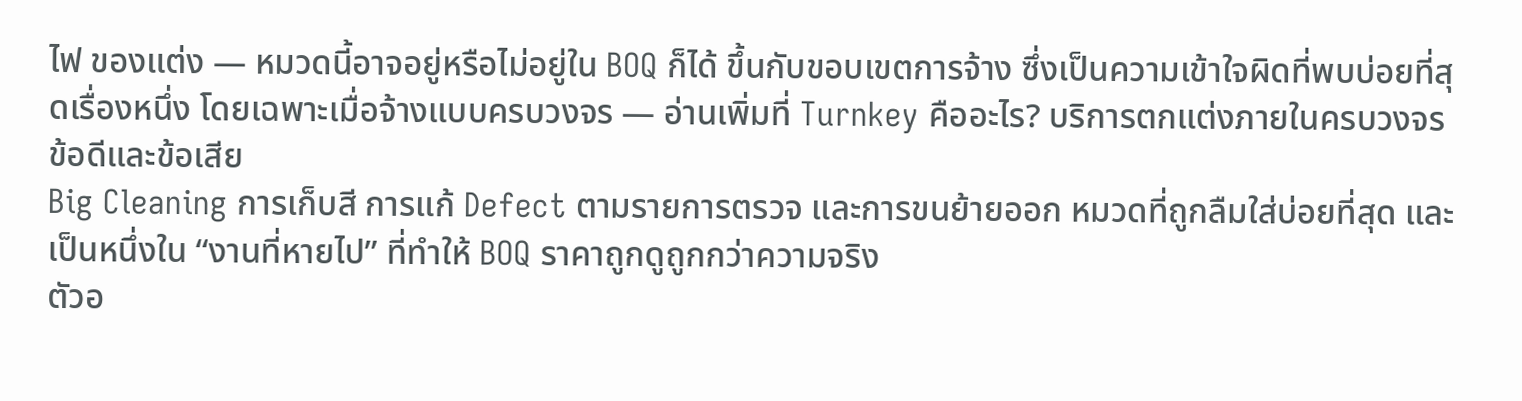ไฟ ของแต่ง — หมวดนี้อาจอยู่หรือไม่อยู่ใน BOQ ก็ได้ ขึ้นกับขอบเขตการจ้าง ซึ่งเป็นความเข้าใจผิดที่พบบ่อยที่สุดเรื่องหนึ่ง โดยเฉพาะเมื่อจ้างแบบครบวงจร — อ่านเพิ่มที่ Turnkey คืออะไร? บริการตกแต่งภายในครบวงจร ข้อดีและข้อเสีย
Big Cleaning การเก็บสี การแก้ Defect ตามรายการตรวจ และการขนย้ายออก หมวดที่ถูกลืมใส่บ่อยที่สุด และเป็นหนึ่งใน “งานที่หายไป” ที่ทำให้ BOQ ราคาถูกดูถูกกว่าความจริง
ตัวอ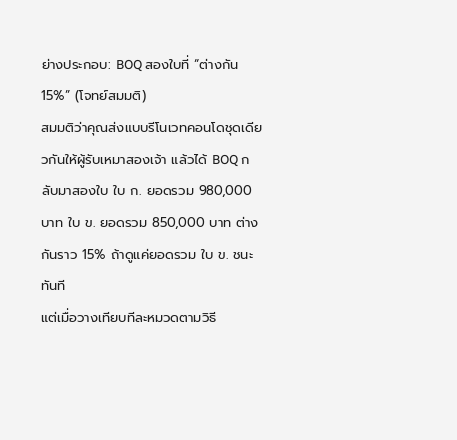ย่างประกอบ: BOQ สองใบที่ “ต่างกัน 15%” (โจทย์สมมติ)
สมมติว่าคุณส่งแบบรีโนเวทคอนโดชุดเดียวกันให้ผู้รับเหมาสองเจ้า แล้วได้ BOQ กลับมาสองใบ ใบ ก. ยอดรวม 980,000 บาท ใบ ข. ยอดรวม 850,000 บาท ต่างกันราว 15% ถ้าดูแค่ยอดรวม ใบ ข. ชนะทันที
แต่เมื่อวางเทียบทีละหมวดตามวิธี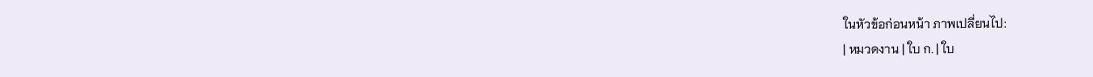ในหัวข้อก่อนหน้า ภาพเปลี่ยนไป:
| หมวดงาน | ใบ ก. | ใบ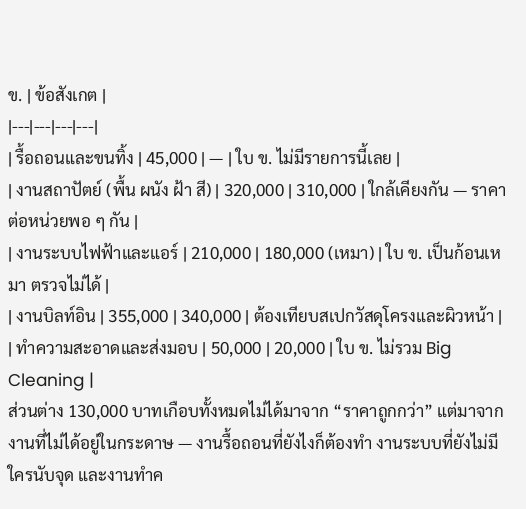ข. | ข้อสังเกต |
|---|---|---|---|
| รื้อถอนและขนทิ้ง | 45,000 | — | ใบ ข. ไม่มีรายการนี้เลย |
| งานสถาปัตย์ (พื้น ผนัง ฝ้า สี) | 320,000 | 310,000 | ใกล้เคียงกัน — ราคาต่อหน่วยพอ ๆ กัน |
| งานระบบไฟฟ้าและแอร์ | 210,000 | 180,000 (เหมา) | ใบ ข. เป็นก้อนเหมา ตรวจไม่ได้ |
| งานบิลท์อิน | 355,000 | 340,000 | ต้องเทียบสเปกวัสดุโครงและผิวหน้า |
| ทำความสะอาดและส่งมอบ | 50,000 | 20,000 | ใบ ข. ไม่รวม Big Cleaning |
ส่วนต่าง 130,000 บาทเกือบทั้งหมดไม่ได้มาจาก “ราคาถูกกว่า” แต่มาจากงานที่ไม่ได้อยู่ในกระดาษ — งานรื้อถอนที่ยังไงก็ต้องทำ งานระบบที่ยังไม่มีใครนับจุด และงานทำค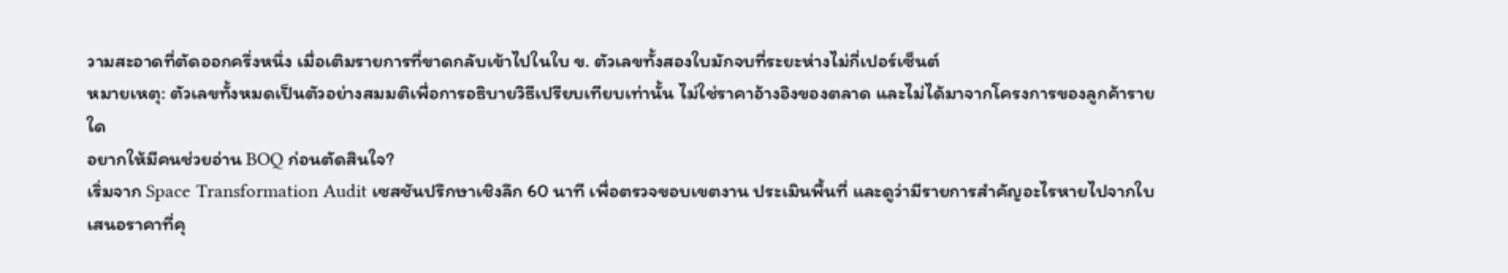วามสะอาดที่ตัดออกครึ่งหนึ่ง เมื่อเติมรายการที่ขาดกลับเข้าไปในใบ ข. ตัวเลขทั้งสองใบมักจบที่ระยะห่างไม่กี่เปอร์เซ็นต์
หมายเหตุ: ตัวเลขทั้งหมดเป็นตัวอย่างสมมติเพื่อการอธิบายวิธีเปรียบเทียบเท่านั้น ไม่ใช่ราคาอ้างอิงของตลาด และไม่ได้มาจากโครงการของลูกค้ารายใด
อยากให้มีคนช่วยอ่าน BOQ ก่อนตัดสินใจ?
เริ่มจาก Space Transformation Audit เซสชันปรึกษาเชิงลึก 60 นาที เพื่อตรวจขอบเขตงาน ประเมินพื้นที่ และดูว่ามีรายการสำคัญอะไรหายไปจากใบเสนอราคาที่คุ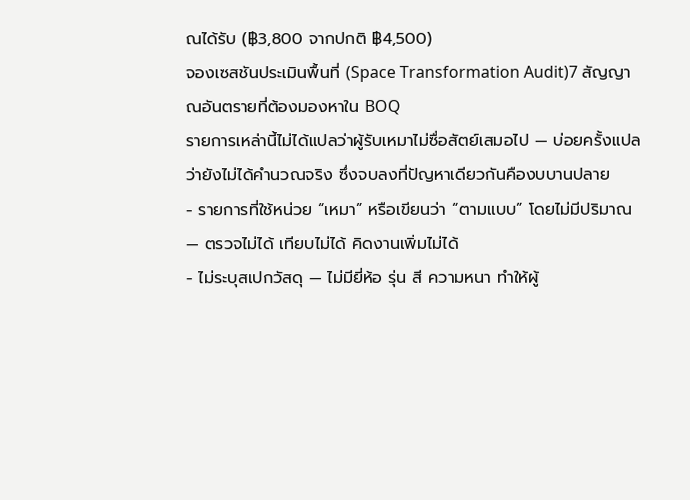ณได้รับ (฿3,800 จากปกติ ฿4,500)
จองเซสชันประเมินพื้นที่ (Space Transformation Audit)7 สัญญาณอันตรายที่ต้องมองหาใน BOQ
รายการเหล่านี้ไม่ได้แปลว่าผู้รับเหมาไม่ซื่อสัตย์เสมอไป — บ่อยครั้งแปลว่ายังไม่ได้คำนวณจริง ซึ่งจบลงที่ปัญหาเดียวกันคืองบบานปลาย
- รายการที่ใช้หน่วย “เหมา” หรือเขียนว่า “ตามแบบ” โดยไม่มีปริมาณ — ตรวจไม่ได้ เทียบไม่ได้ คิดงานเพิ่มไม่ได้
- ไม่ระบุสเปกวัสดุ — ไม่มียี่ห้อ รุ่น สี ความหนา ทำให้ผู้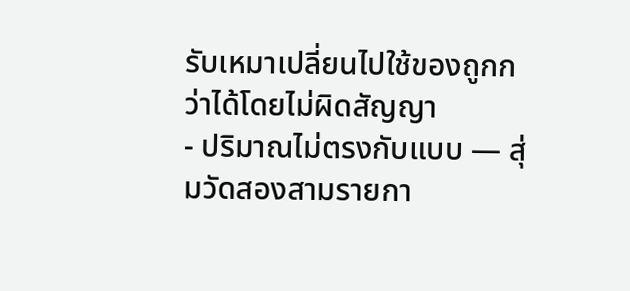รับเหมาเปลี่ยนไปใช้ของถูกกว่าได้โดยไม่ผิดสัญญา
- ปริมาณไม่ตรงกับแบบ — สุ่มวัดสองสามรายกา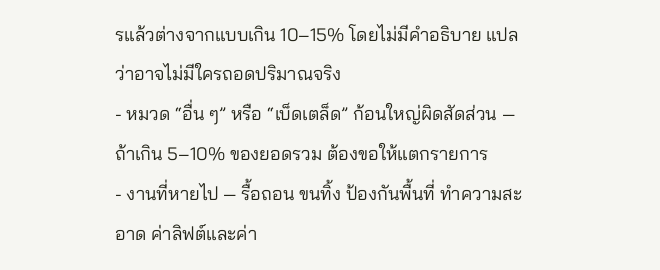รแล้วต่างจากแบบเกิน 10–15% โดยไม่มีคำอธิบาย แปลว่าอาจไม่มีใครถอดปริมาณจริง
- หมวด “อื่น ๆ” หรือ “เบ็ดเตล็ด” ก้อนใหญ่ผิดสัดส่วน — ถ้าเกิน 5–10% ของยอดรวม ต้องขอให้แตกรายการ
- งานที่หายไป — รื้อถอน ขนทิ้ง ป้องกันพื้นที่ ทำความสะอาด ค่าลิฟต์และค่า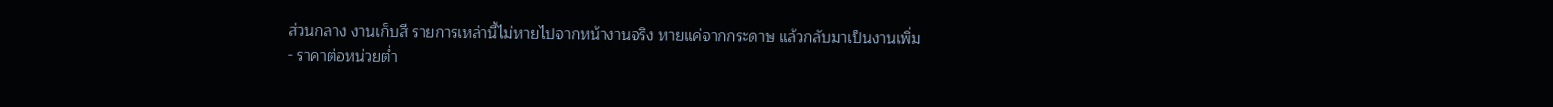ส่วนกลาง งานเก็บสี รายการเหล่านี้ไม่หายไปจากหน้างานจริง หายแค่จากกระดาษ แล้วกลับมาเป็นงานเพิ่ม
- ราคาต่อหน่วยต่ำ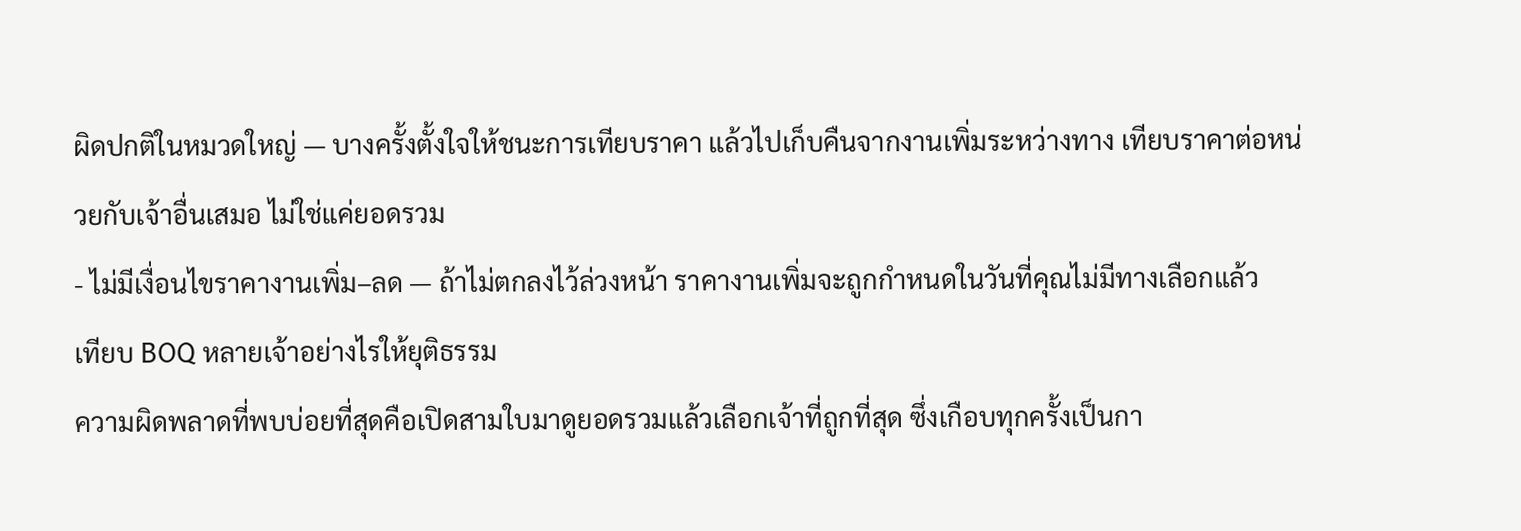ผิดปกติในหมวดใหญ่ — บางครั้งตั้งใจให้ชนะการเทียบราคา แล้วไปเก็บคืนจากงานเพิ่มระหว่างทาง เทียบราคาต่อหน่วยกับเจ้าอื่นเสมอ ไม่ใช่แค่ยอดรวม
- ไม่มีเงื่อนไขราคางานเพิ่ม–ลด — ถ้าไม่ตกลงไว้ล่วงหน้า ราคางานเพิ่มจะถูกกำหนดในวันที่คุณไม่มีทางเลือกแล้ว
เทียบ BOQ หลายเจ้าอย่างไรให้ยุติธรรม
ความผิดพลาดที่พบบ่อยที่สุดคือเปิดสามใบมาดูยอดรวมแล้วเลือกเจ้าที่ถูกที่สุด ซึ่งเกือบทุกครั้งเป็นกา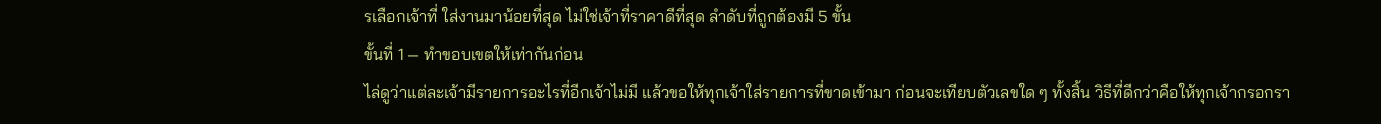รเลือกเจ้าที่ ใส่งานมาน้อยที่สุด ไม่ใช่เจ้าที่ราคาดีที่สุด ลำดับที่ถูกต้องมี 5 ขั้น
ขั้นที่ 1 — ทำขอบเขตให้เท่ากันก่อน
ไล่ดูว่าแต่ละเจ้ามีรายการอะไรที่อีกเจ้าไม่มี แล้วขอให้ทุกเจ้าใส่รายการที่ขาดเข้ามา ก่อนจะเทียบตัวเลขใด ๆ ทั้งสิ้น วิธีที่ดีกว่าคือให้ทุกเจ้ากรอกรา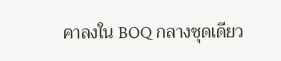คาลงใน BOQ กลางชุดเดียว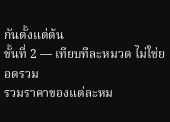กันตั้งแต่ต้น
ขั้นที่ 2 — เทียบทีละหมวด ไม่ใช่ยอดรวม
รวมราคาของแต่ละหม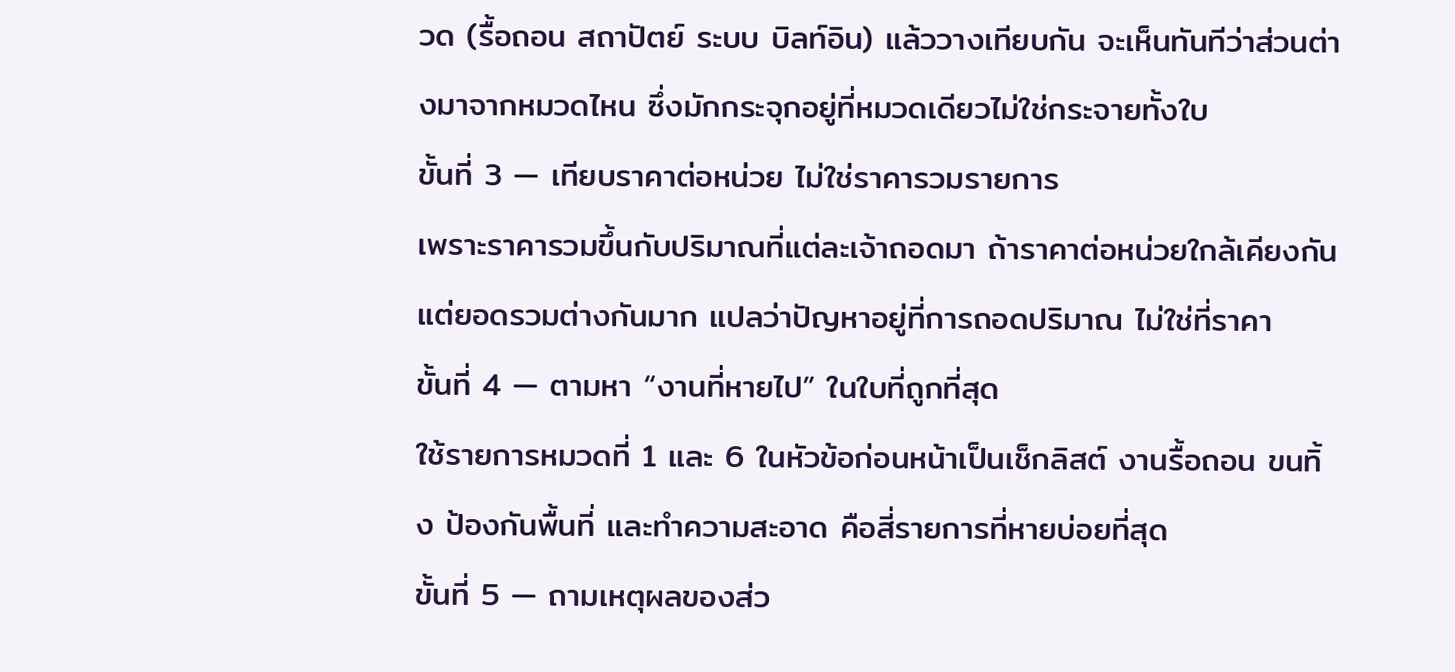วด (รื้อถอน สถาปัตย์ ระบบ บิลท์อิน) แล้ววางเทียบกัน จะเห็นทันทีว่าส่วนต่างมาจากหมวดไหน ซึ่งมักกระจุกอยู่ที่หมวดเดียวไม่ใช่กระจายทั้งใบ
ขั้นที่ 3 — เทียบราคาต่อหน่วย ไม่ใช่ราคารวมรายการ
เพราะราคารวมขึ้นกับปริมาณที่แต่ละเจ้าถอดมา ถ้าราคาต่อหน่วยใกล้เคียงกันแต่ยอดรวมต่างกันมาก แปลว่าปัญหาอยู่ที่การถอดปริมาณ ไม่ใช่ที่ราคา
ขั้นที่ 4 — ตามหา “งานที่หายไป” ในใบที่ถูกที่สุด
ใช้รายการหมวดที่ 1 และ 6 ในหัวข้อก่อนหน้าเป็นเช็กลิสต์ งานรื้อถอน ขนทิ้ง ป้องกันพื้นที่ และทำความสะอาด คือสี่รายการที่หายบ่อยที่สุด
ขั้นที่ 5 — ถามเหตุผลของส่ว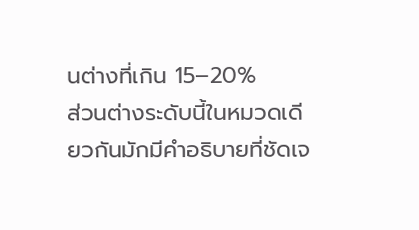นต่างที่เกิน 15–20%
ส่วนต่างระดับนี้ในหมวดเดียวกันมักมีคำอธิบายที่ชัดเจ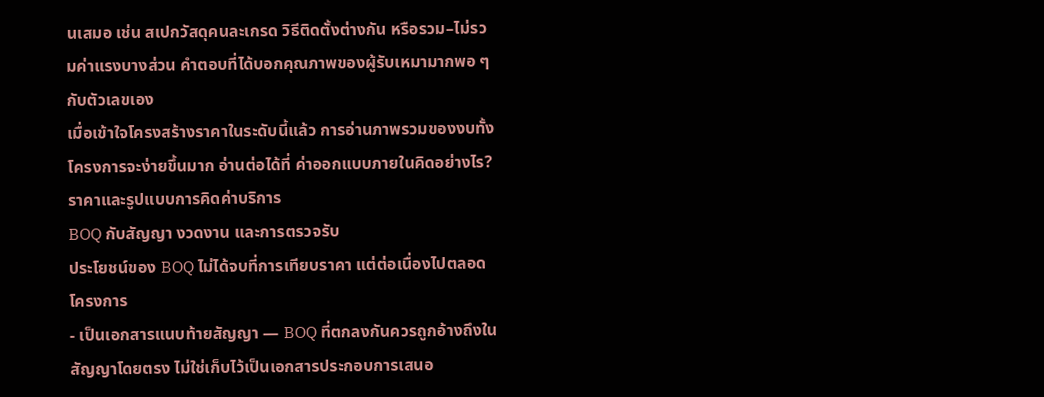นเสมอ เช่น สเปกวัสดุคนละเกรด วิธีติดตั้งต่างกัน หรือรวม–ไม่รวมค่าแรงบางส่วน คำตอบที่ได้บอกคุณภาพของผู้รับเหมามากพอ ๆ กับตัวเลขเอง
เมื่อเข้าใจโครงสร้างราคาในระดับนี้แล้ว การอ่านภาพรวมของงบทั้งโครงการจะง่ายขึ้นมาก อ่านต่อได้ที่ ค่าออกแบบภายในคิดอย่างไร? ราคาและรูปแบบการคิดค่าบริการ
BOQ กับสัญญา งวดงาน และการตรวจรับ
ประโยชน์ของ BOQ ไม่ได้จบที่การเทียบราคา แต่ต่อเนื่องไปตลอดโครงการ
- เป็นเอกสารแนบท้ายสัญญา — BOQ ที่ตกลงกันควรถูกอ้างถึงในสัญญาโดยตรง ไม่ใช่เก็บไว้เป็นเอกสารประกอบการเสนอ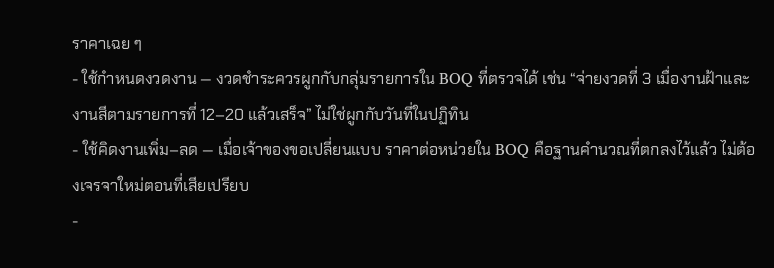ราคาเฉย ๆ
- ใช้กำหนดงวดงาน — งวดชำระควรผูกกับกลุ่มรายการใน BOQ ที่ตรวจได้ เช่น “จ่ายงวดที่ 3 เมื่องานฝ้าและงานสีตามรายการที่ 12–20 แล้วเสร็จ” ไม่ใช่ผูกกับวันที่ในปฏิทิน
- ใช้คิดงานเพิ่ม–ลด — เมื่อเจ้าของขอเปลี่ยนแบบ ราคาต่อหน่วยใน BOQ คือฐานคำนวณที่ตกลงไว้แล้ว ไม่ต้องเจรจาใหม่ตอนที่เสียเปรียบ
-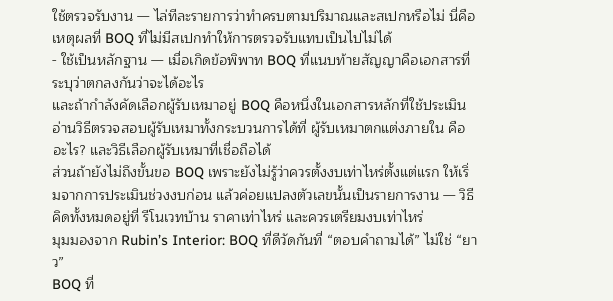ใช้ตรวจรับงาน — ไล่ทีละรายการว่าทำครบตามปริมาณและสเปกหรือไม่ นี่คือเหตุผลที่ BOQ ที่ไม่มีสเปกทำให้การตรวจรับแทบเป็นไปไม่ได้
- ใช้เป็นหลักฐาน — เมื่อเกิดข้อพิพาท BOQ ที่แนบท้ายสัญญาคือเอกสารที่ระบุว่าตกลงกันว่าจะได้อะไร
และถ้ากำลังคัดเลือกผู้รับเหมาอยู่ BOQ คือหนึ่งในเอกสารหลักที่ใช้ประเมิน อ่านวิธีตรวจสอบผู้รับเหมาทั้งกระบวนการได้ที่ ผู้รับเหมาตกแต่งภายใน คืออะไร? และวิธีเลือกผู้รับเหมาที่เชื่อถือได้
ส่วนถ้ายังไม่ถึงขั้นขอ BOQ เพราะยังไม่รู้ว่าควรตั้งงบเท่าไหร่ตั้งแต่แรก ให้เริ่มจากการประเมินช่วงงบก่อน แล้วค่อยแปลงตัวเลขนั้นเป็นรายการงาน — วิธีคิดทั้งหมดอยู่ที่ รีโนเวทบ้าน ราคาเท่าไหร่ และควรเตรียมงบเท่าไหร่
มุมมองจาก Rubin’s Interior: BOQ ที่ดีวัดกันที่ “ตอบคำถามได้” ไม่ใช่ “ยาว”
BOQ ที่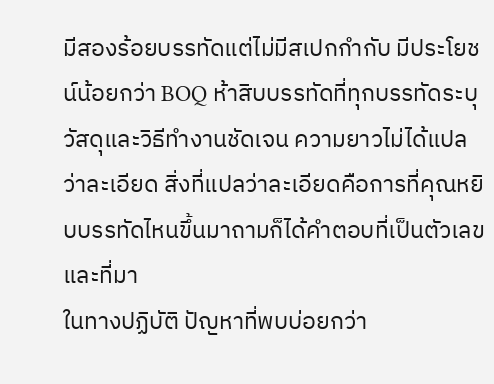มีสองร้อยบรรทัดแต่ไม่มีสเปกกำกับ มีประโยชน์น้อยกว่า BOQ ห้าสิบบรรทัดที่ทุกบรรทัดระบุวัสดุและวิธีทำงานชัดเจน ความยาวไม่ได้แปลว่าละเอียด สิ่งที่แปลว่าละเอียดคือการที่คุณหยิบบรรทัดไหนขึ้นมาถามก็ได้คำตอบที่เป็นตัวเลขและที่มา
ในทางปฏิบัติ ปัญหาที่พบบ่อยกว่า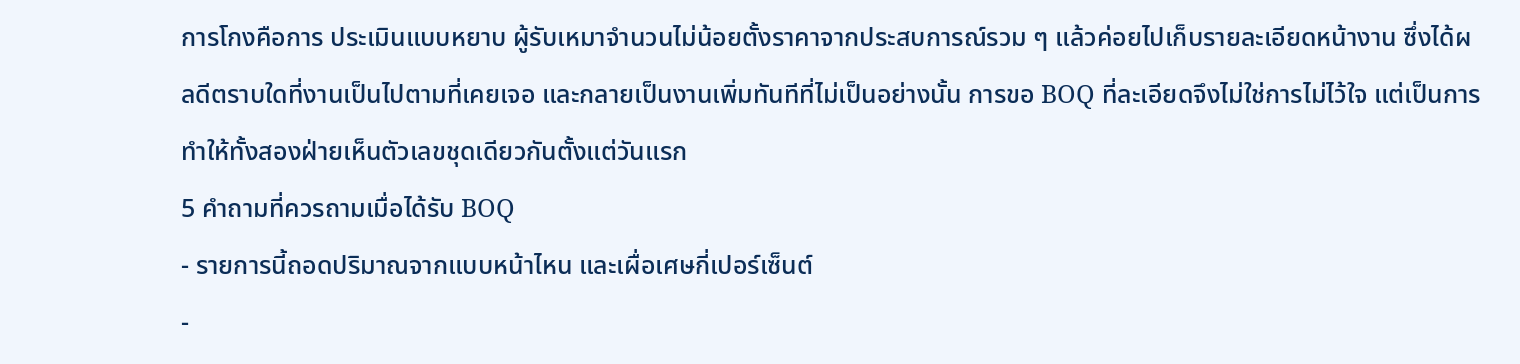การโกงคือการ ประเมินแบบหยาบ ผู้รับเหมาจำนวนไม่น้อยตั้งราคาจากประสบการณ์รวม ๆ แล้วค่อยไปเก็บรายละเอียดหน้างาน ซึ่งได้ผลดีตราบใดที่งานเป็นไปตามที่เคยเจอ และกลายเป็นงานเพิ่มทันทีที่ไม่เป็นอย่างนั้น การขอ BOQ ที่ละเอียดจึงไม่ใช่การไม่ไว้ใจ แต่เป็นการทำให้ทั้งสองฝ่ายเห็นตัวเลขชุดเดียวกันตั้งแต่วันแรก
5 คำถามที่ควรถามเมื่อได้รับ BOQ
- รายการนี้ถอดปริมาณจากแบบหน้าไหน และเผื่อเศษกี่เปอร์เซ็นต์
-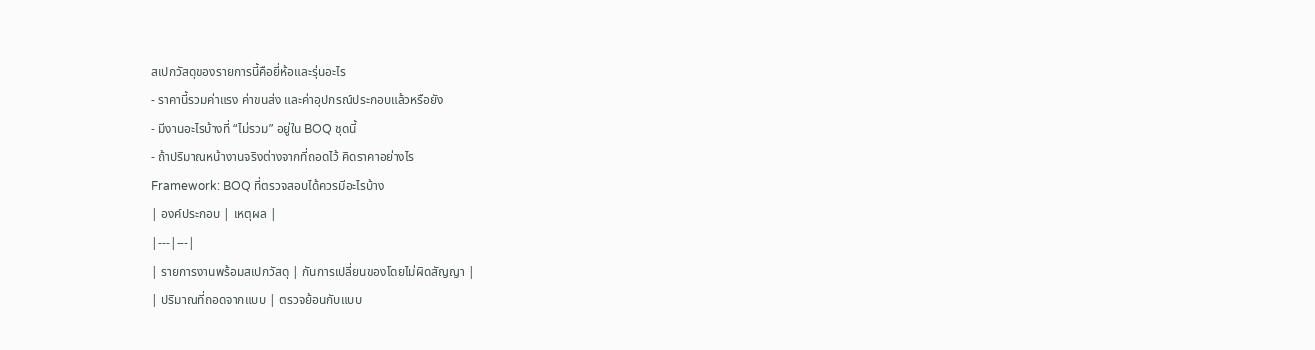สเปกวัสดุของรายการนี้คือยี่ห้อและรุ่นอะไร
- ราคานี้รวมค่าแรง ค่าขนส่ง และค่าอุปกรณ์ประกอบแล้วหรือยัง
- มีงานอะไรบ้างที่ “ไม่รวม” อยู่ใน BOQ ชุดนี้
- ถ้าปริมาณหน้างานจริงต่างจากที่ถอดไว้ คิดราคาอย่างไร
Framework: BOQ ที่ตรวจสอบได้ควรมีอะไรบ้าง
| องค์ประกอบ | เหตุผล |
|---|---|
| รายการงานพร้อมสเปกวัสดุ | กันการเปลี่ยนของโดยไม่ผิดสัญญา |
| ปริมาณที่ถอดจากแบบ | ตรวจย้อนกับแบบ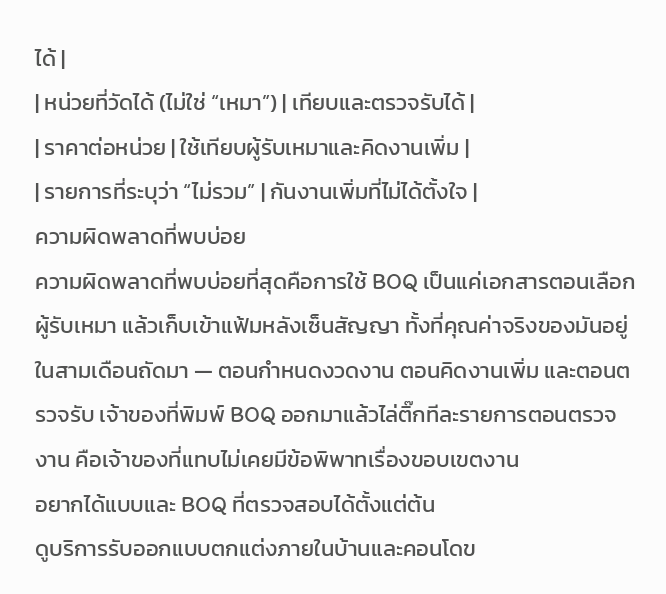ได้ |
| หน่วยที่วัดได้ (ไม่ใช่ “เหมา”) | เทียบและตรวจรับได้ |
| ราคาต่อหน่วย | ใช้เทียบผู้รับเหมาและคิดงานเพิ่ม |
| รายการที่ระบุว่า “ไม่รวม” | กันงานเพิ่มที่ไม่ได้ตั้งใจ |
ความผิดพลาดที่พบบ่อย
ความผิดพลาดที่พบบ่อยที่สุดคือการใช้ BOQ เป็นแค่เอกสารตอนเลือกผู้รับเหมา แล้วเก็บเข้าแฟ้มหลังเซ็นสัญญา ทั้งที่คุณค่าจริงของมันอยู่ในสามเดือนถัดมา — ตอนกำหนดงวดงาน ตอนคิดงานเพิ่ม และตอนตรวจรับ เจ้าของที่พิมพ์ BOQ ออกมาแล้วไล่ติ๊กทีละรายการตอนตรวจงาน คือเจ้าของที่แทบไม่เคยมีข้อพิพาทเรื่องขอบเขตงาน
อยากได้แบบและ BOQ ที่ตรวจสอบได้ตั้งแต่ต้น
ดูบริการรับออกแบบตกแต่งภายในบ้านและคอนโดข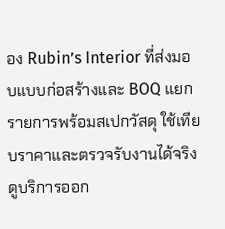อง Rubin’s Interior ที่ส่งมอบแบบก่อสร้างและ BOQ แยกรายการพร้อมสเปกวัสดุ ใช้เทียบราคาและตรวจรับงานได้จริง
ดูบริการออก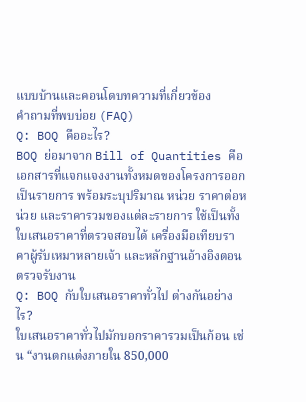แบบบ้านและคอนโดบทความที่เกี่ยวข้อง
คำถามที่พบบ่อย (FAQ)
Q: BOQ คืออะไร?
BOQ ย่อมาจาก Bill of Quantities คือเอกสารที่แจกแจงงานทั้งหมดของโครงการออกเป็นรายการ พร้อมระบุปริมาณ หน่วย ราคาต่อหน่วย และราคารวมของแต่ละรายการ ใช้เป็นทั้งใบเสนอราคาที่ตรวจสอบได้ เครื่องมือเทียบราคาผู้รับเหมาหลายเจ้า และหลักฐานอ้างอิงตอนตรวจรับงาน
Q: BOQ กับใบเสนอราคาทั่วไป ต่างกันอย่างไร?
ใบเสนอราคาทั่วไปมักบอกราคารวมเป็นก้อน เช่น “งานตกแต่งภายใน 850,000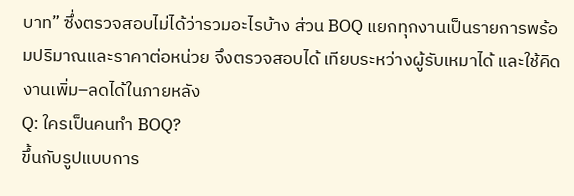บาท” ซึ่งตรวจสอบไม่ได้ว่ารวมอะไรบ้าง ส่วน BOQ แยกทุกงานเป็นรายการพร้อมปริมาณและราคาต่อหน่วย จึงตรวจสอบได้ เทียบระหว่างผู้รับเหมาได้ และใช้คิดงานเพิ่ม–ลดได้ในภายหลัง
Q: ใครเป็นคนทำ BOQ?
ขึ้นกับรูปแบบการ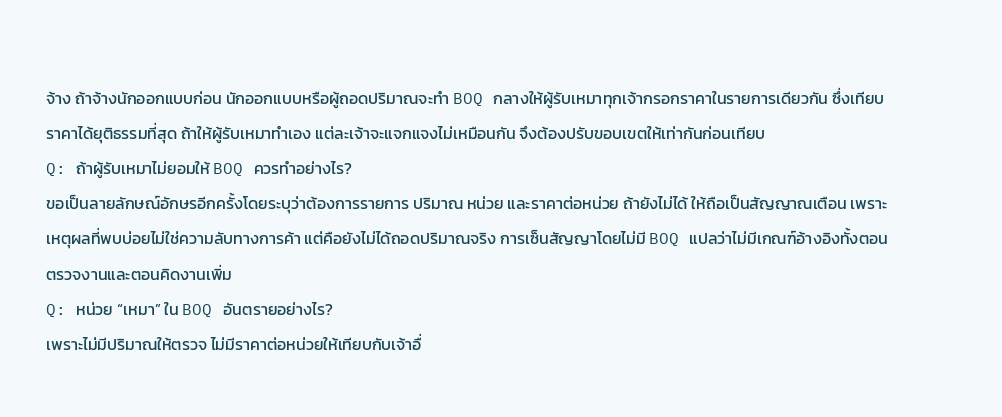จ้าง ถ้าจ้างนักออกแบบก่อน นักออกแบบหรือผู้ถอดปริมาณจะทำ BOQ กลางให้ผู้รับเหมาทุกเจ้ากรอกราคาในรายการเดียวกัน ซึ่งเทียบราคาได้ยุติธรรมที่สุด ถ้าให้ผู้รับเหมาทำเอง แต่ละเจ้าจะแจกแจงไม่เหมือนกัน จึงต้องปรับขอบเขตให้เท่ากันก่อนเทียบ
Q: ถ้าผู้รับเหมาไม่ยอมให้ BOQ ควรทำอย่างไร?
ขอเป็นลายลักษณ์อักษรอีกครั้งโดยระบุว่าต้องการรายการ ปริมาณ หน่วย และราคาต่อหน่วย ถ้ายังไม่ได้ ให้ถือเป็นสัญญาณเตือน เพราะเหตุผลที่พบบ่อยไม่ใช่ความลับทางการค้า แต่คือยังไม่ได้ถอดปริมาณจริง การเซ็นสัญญาโดยไม่มี BOQ แปลว่าไม่มีเกณฑ์อ้างอิงทั้งตอนตรวจงานและตอนคิดงานเพิ่ม
Q: หน่วย “เหมา” ใน BOQ อันตรายอย่างไร?
เพราะไม่มีปริมาณให้ตรวจ ไม่มีราคาต่อหน่วยให้เทียบกับเจ้าอื่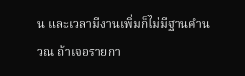น และเวลามีงานเพิ่มก็ไม่มีฐานคำนวณ ถ้าเจอรายกา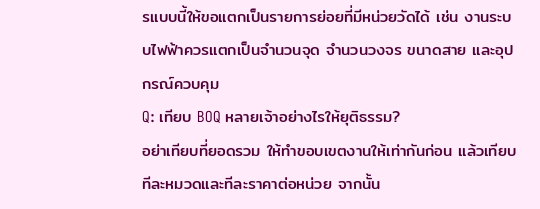รแบบนี้ให้ขอแตกเป็นรายการย่อยที่มีหน่วยวัดได้ เช่น งานระบบไฟฟ้าควรแตกเป็นจำนวนจุด จำนวนวงจร ขนาดสาย และอุปกรณ์ควบคุม
Q: เทียบ BOQ หลายเจ้าอย่างไรให้ยุติธรรม?
อย่าเทียบที่ยอดรวม ให้ทำขอบเขตงานให้เท่ากันก่อน แล้วเทียบทีละหมวดและทีละราคาต่อหน่วย จากนั้น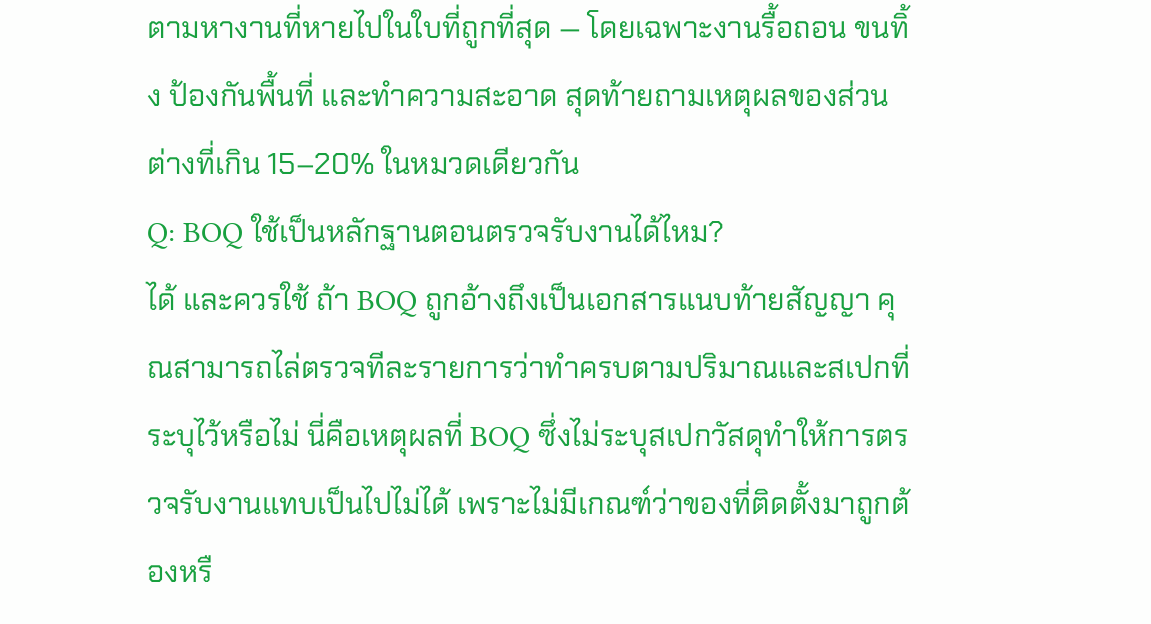ตามหางานที่หายไปในใบที่ถูกที่สุด — โดยเฉพาะงานรื้อถอน ขนทิ้ง ป้องกันพื้นที่ และทำความสะอาด สุดท้ายถามเหตุผลของส่วนต่างที่เกิน 15–20% ในหมวดเดียวกัน
Q: BOQ ใช้เป็นหลักฐานตอนตรวจรับงานได้ไหม?
ได้ และควรใช้ ถ้า BOQ ถูกอ้างถึงเป็นเอกสารแนบท้ายสัญญา คุณสามารถไล่ตรวจทีละรายการว่าทำครบตามปริมาณและสเปกที่ระบุไว้หรือไม่ นี่คือเหตุผลที่ BOQ ซึ่งไม่ระบุสเปกวัสดุทำให้การตรวจรับงานแทบเป็นไปไม่ได้ เพราะไม่มีเกณฑ์ว่าของที่ติดตั้งมาถูกต้องหรื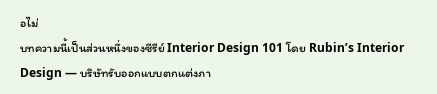อไม่
บทความนี้เป็นส่วนหนึ่งของซีรีย์ Interior Design 101 โดย Rubin’s Interior Design — บริษัทรับออกแบบตกแต่งภา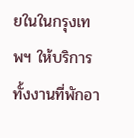ยในในกรุงเทพฯ ให้บริการทั้งงานที่พักอา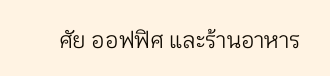ศัย ออฟฟิศ และร้านอาหาร